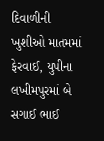દિવાળીની ખુશીઓ માતમમાં ફેરવાઈ, યુપીના લખીમપુરમાં બે સગાઈ ભાઈ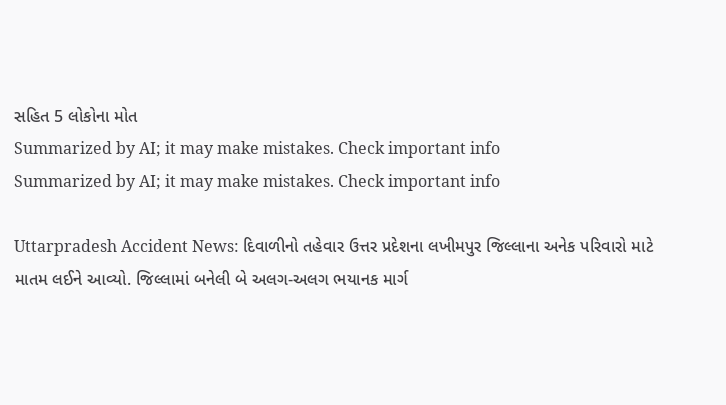સહિત 5 લોકોના મોત
Summarized by AI; it may make mistakes. Check important info
Summarized by AI; it may make mistakes. Check important info

Uttarpradesh Accident News: દિવાળીનો તહેવાર ઉત્તર પ્રદેશના લખીમપુર જિલ્લાના અનેક પરિવારો માટે માતમ લઈને આવ્યો. જિલ્લામાં બનેલી બે અલગ-અલગ ભયાનક માર્ગ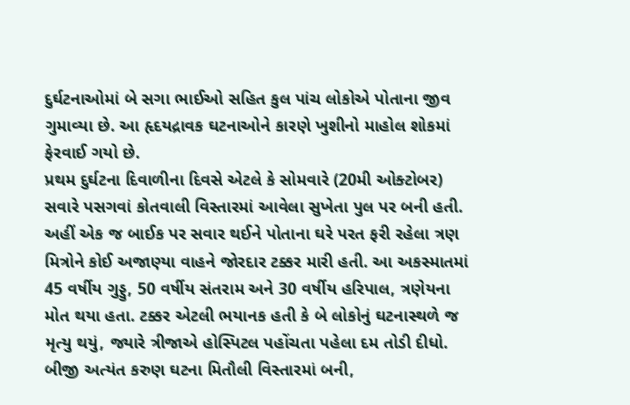દુર્ઘટનાઓમાં બે સગા ભાઈઓ સહિત કુલ પાંચ લોકોએ પોતાના જીવ ગુમાવ્યા છે. આ હૃદયદ્રાવક ઘટનાઓને કારણે ખુશીનો માહોલ શોકમાં ફેરવાઈ ગયો છે.
પ્રથમ દુર્ઘટના દિવાળીના દિવસે એટલે કે સોમવારે (20મી ઓક્ટોબર) સવારે પસગવાં કોતવાલી વિસ્તારમાં આવેલા સુખેતા પુલ પર બની હતી. અહીં એક જ બાઈક પર સવાર થઈને પોતાના ઘરે પરત ફરી રહેલા ત્રણ મિત્રોને કોઈ અજાણ્યા વાહને જોરદાર ટક્કર મારી હતી. આ અકસ્માતમાં 45 વર્ષીય ગુડ્ડુ, 50 વર્ષીય સંતરામ અને 30 વર્ષીય હરિપાલ, ત્રણેયના મોત થયા હતા. ટક્કર એટલી ભયાનક હતી કે બે લોકોનું ઘટનાસ્થળે જ મૃત્યુ થયું, જ્યારે ત્રીજાએ હોસ્પિટલ પહોંચતા પહેલા દમ તોડી દીધો.
બીજી અત્યંત કરુણ ઘટના મિતૌલી વિસ્તારમાં બની,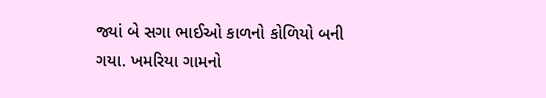જ્યાં બે સગા ભાઈઓ કાળનો કોળિયો બની ગયા. ખમરિયા ગામનો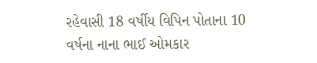રહેવાસી 18 વર્ષીય વિપિન પોતાના 10 વર્ષના નાના ભાઈ ઓમકાર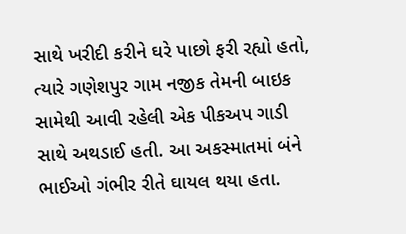સાથે ખરીદી કરીને ઘરે પાછો ફરી રહ્યો હતો, ત્યારે ગણેશપુર ગામ નજીક તેમની બાઇક સામેથી આવી રહેલી એક પીકઅપ ગાડી સાથે અથડાઈ હતી. આ અકસ્માતમાં બંને ભાઈઓ ગંભીર રીતે ઘાયલ થયા હતા.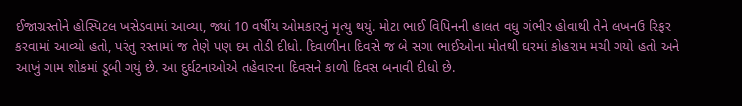ઈજાગ્રસ્તોને હોસ્પિટલ ખસેડવામાં આવ્યા, જ્યાં 10 વર્ષીય ઓમકારનું મૃત્યુ થયું. મોટા ભાઈ વિપિનની હાલત વધુ ગંભીર હોવાથી તેને લખનઉ રિફર કરવામાં આવ્યો હતો, પરંતુ રસ્તામાં જ તેણે પણ દમ તોડી દીધો. દિવાળીના દિવસે જ બે સગા ભાઈઓના મોતથી ઘરમાં કોહરામ મચી ગયો હતો અને આખું ગામ શોકમાં ડૂબી ગયું છે. આ દુર્ઘટનાઓએ તહેવારના દિવસને કાળો દિવસ બનાવી દીધો છે.